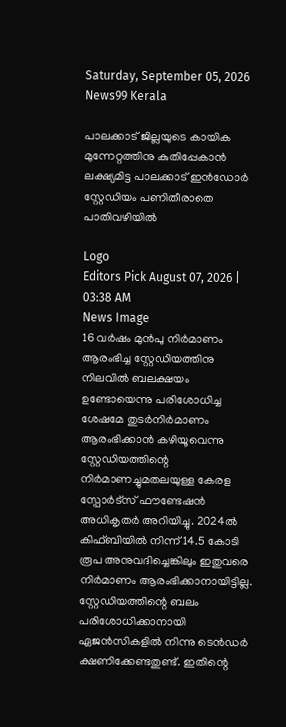Saturday, September 05, 2026
News99 Kerala

പാലക്കാട് ജില്ലയുടെ കായിക മുന്നേറ്റത്തിനു കുതിപ്പേകാൻ ലക്ഷ്യമിട്ട പാലക്കാട് ഇൻഡോർ സ്റ്റേഡിയം പണിതീരാതെ പാതിവഴിയിൽ

Logo
Editors Pick August 07, 2026 | 03:38 AM
News Image
16 വർഷം മുൻപു നിർമാണം ആരംഭിച്ച സ്റ്റേഡിയത്തിനു നിലവിൽ ബലക്ഷയം ഉണ്ടോയെന്നു പരിശോധിച്ച ശേഷമേ തുടർനിർമാണം ആരംഭിക്കാൻ കഴിയൂവെന്നു സ്റ്റേഡിയത്തിന്റെ നിർമാണച്ചുമതലയുള്ള കേരള സ്പോർട്സ് ഫൗണ്ടേഷൻ അധികൃതർ അറിയിച്ചു. 2024ൽ കിഫ്ബിയിൽ നിന്ന് 14.5 കോടി രൂപ അനുവദിച്ചെങ്കിലും ഇതുവരെ നിർമാണം ആരംഭിക്കാനായിട്ടില്ല. സ്റ്റേഡിയത്തിന്റെ ബലം പരിശോധിക്കാനായി ഏജൻസികളിൽ നിന്നു ടെൻഡർ ക്ഷണിക്കേണ്ടതുണ്ട്. ഇതിന്റെ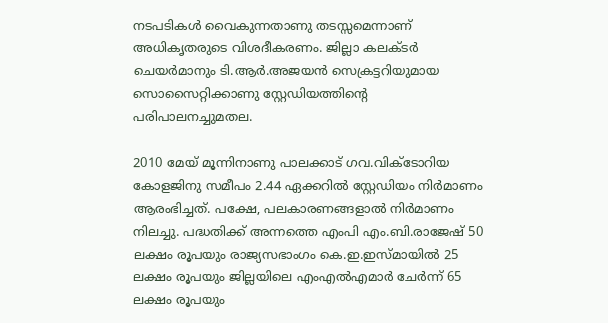നടപടികൾ വൈകുന്നതാണു തടസ്സമെന്നാണ് അധികൃതരുടെ വിശദീകരണം. ജില്ലാ കലക്ടർ ചെയർമാനും ടി.ആർ.അജയൻ സെക്രട്ടറിയുമായ സൊസൈറ്റിക്കാണു സ്റ്റേഡിയത്തിന്റെ പരിപാലനച്ചുമതല.

2010 മേയ് മൂന്നിനാണു പാലക്കാട് ഗവ.വിക്ടോറിയ കോളജിനു സമീപം 2.44 ഏക്കറിൽ സ്റ്റേഡിയം നിർമാണം ആരംഭിച്ചത്. പക്ഷേ, പലകാരണങ്ങളാൽ നിർമാണം നിലച്ചു. പദ്ധതിക്ക് അന്നത്തെ എംപി എം.ബി.രാജേഷ് 50 ലക്ഷം രൂപയും രാജ്യസഭാംഗം കെ.ഇ.ഇസ്മായിൽ 25 ലക്ഷം രൂപയും ജില്ലയിലെ എംഎൽഎമാർ ചേർന്ന് 65 ലക്ഷം രൂപയും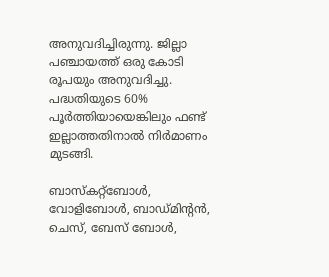അനുവദിച്ചിരുന്നു. ജില്ലാ പഞ്ചായത്ത് ഒരു കോടി രൂപയും അനുവദിച്ചു. പദ്ധതിയുടെ 60% പൂർത്തിയായെങ്കിലും ഫണ്ട് ഇല്ലാത്തതിനാൽ നിർമാണം മുടങ്ങി.

ബാസ്കറ്റ്ബോൾ, വോളിബോൾ, ബാഡ്മിന്റൻ, ചെസ്, ബേസ് ബോൾ,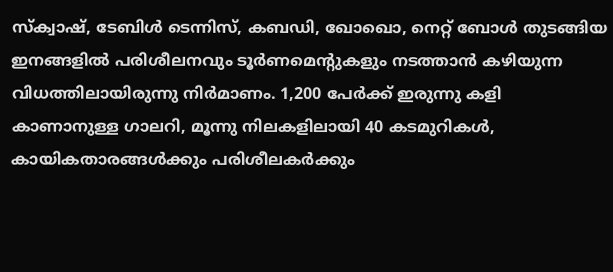സ്ക്വാഷ്, ടേബിൾ ടെന്നിസ്, കബഡി, ഖോഖൊ, നെറ്റ് ബോൾ തുടങ്ങിയ ഇനങ്ങളിൽ പരിശീലനവും ടൂർണമെന്റുകളും നടത്താൻ കഴിയുന്ന വിധത്തിലായിരുന്നു നിർമാണം. 1,200 പേർക്ക് ഇരുന്നു കളി കാണാനുള്ള ഗാലറി, മൂന്നു നിലകളിലായി 40 കടമുറികൾ, കായികതാരങ്ങൾക്കും പരിശീലകർക്കും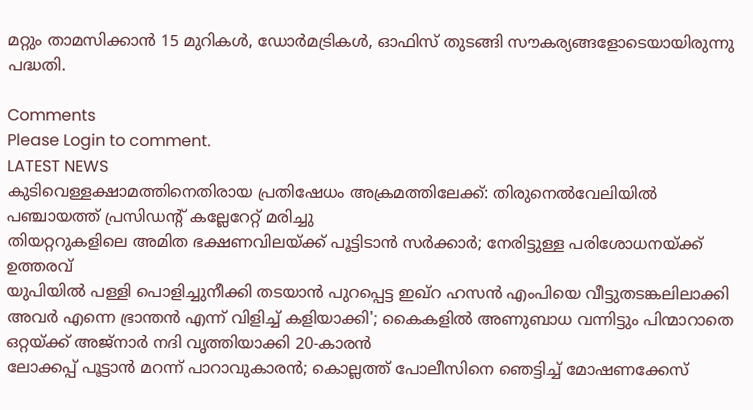മറ്റും താമസിക്കാൻ 15 മുറികൾ, ഡോർമട്രികൾ, ഓഫിസ് തുടങ്ങി സൗകര്യങ്ങളോടെയായിരുന്നു പദ്ധതി.

Comments
Please Login to comment.
LATEST NEWS
കുടിവെള്ളക്ഷാമത്തിനെതിരായ പ്രതിഷേധം അക്രമത്തിലേക്ക്: തിരുനെൽവേലിയിൽ പഞ്ചായത്ത് പ്രസിഡന്റ് കല്ലേറേറ്റ് മരിച്ചു
തിയറ്ററുകളിലെ അമിത ഭക്ഷണവിലയ്ക്ക് പൂട്ടിടാൻ സർക്കാർ; നേരിട്ടുള്ള പരിശോധനയ്‌ക്ക് ഉത്തരവ്
യുപിയിൽ പള്ളി പൊളിച്ചുനീക്കി തടയാൻ പുറപ്പെട്ട ഇഖ്റ ഹസൻ എംപിയെ വീട്ടുതടങ്കലിലാക്കി
അവർ എന്നെ ഭ്രാന്തൻ എന്ന് വിളിച്ച് കളിയാക്കി'; കൈകളിൽ അണുബാധ വന്നിട്ടും പിന്മാറാതെ ഒറ്റയ്ക്ക് അജ്നാർ നദി വൃത്തിയാക്കി 20-കാരൻ
ലോക്കപ്പ് പൂട്ടാൻ മറന്ന് പാറാവുകാരൻ; കൊല്ലത്ത് പോലീസിനെ ഞെട്ടിച്ച് മോഷണക്കേസ്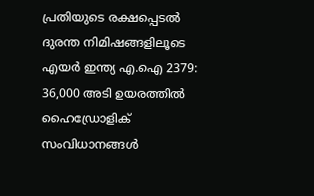പ്രതിയുടെ രക്ഷപ്പെടൽ
ദുരന്ത നിമിഷങ്ങളിലൂടെ എയർ ഇന്ത്യ എ.ഐ 2379: 36,000 അടി ഉയരത്തിൽ ഹൈഡ്രോളിക് സംവിധാനങ്ങൾ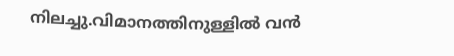നിലച്ചു.വിമാനത്തിനുള്ളിൽ വൻ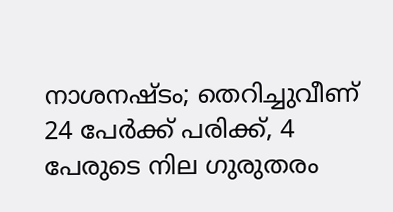നാശനഷ്ടം; തെറിച്ചുവീണ് 24 പേർക്ക് പരിക്ക്, 4 പേരുടെ നില ഗുരുതരം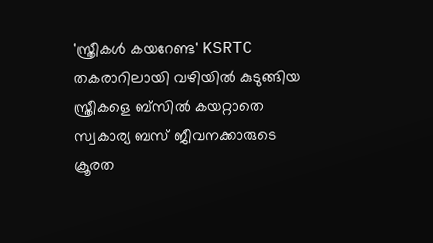'സ്ത്രീകൾ കയറേണ്ട' KSRTC തകരാറിലായി വഴിയിൽ കുടുങ്ങിയ സ്ത്രീകളെ ബ്‌സിൽ കയറ്റാതെ സ്വകാര്യ ബസ് ജീവനക്കാരുടെ ക്രൂരത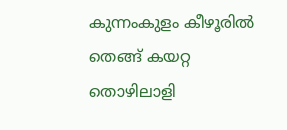കുന്നംകുളം കീഴൂരിൽ തെങ്ങ് കയറ്റ തൊഴിലാളി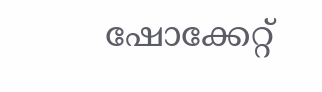ഷോക്കേറ്റ്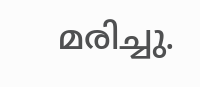മരിച്ചു.